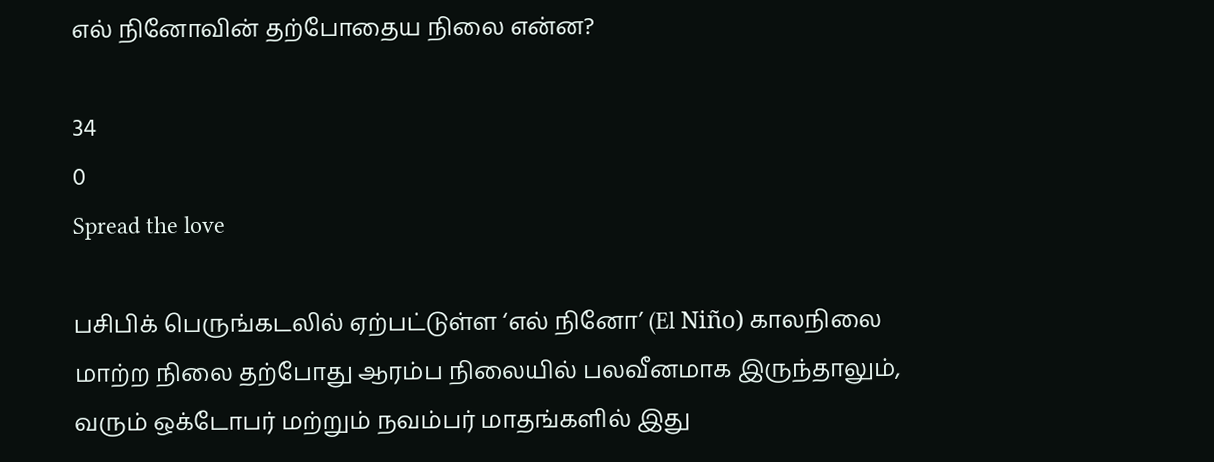எல் நினோவின் தற்போதைய நிலை என்ன?

34
0
Spread the love

பசிபிக் பெருங்கடலில் ஏற்பட்டுள்ள ‘எல் நினோ’ (El Niño) காலநிலை மாற்ற நிலை தற்போது ஆரம்ப நிலையில் பலவீனமாக இருந்தாலும், வரும் ஒக்டோபர் மற்றும் நவம்பர் மாதங்களில் இது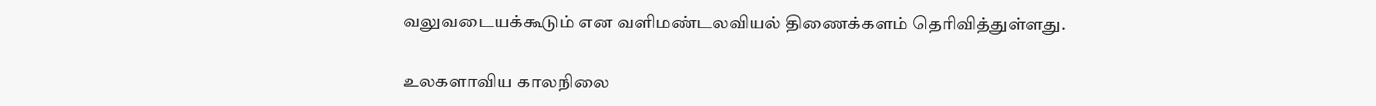வலுவடையக்கூடும் என வளிமண்டலவியல் திணைக்களம் தெரிவித்துள்ளது.

உலகளாவிய காலநிலை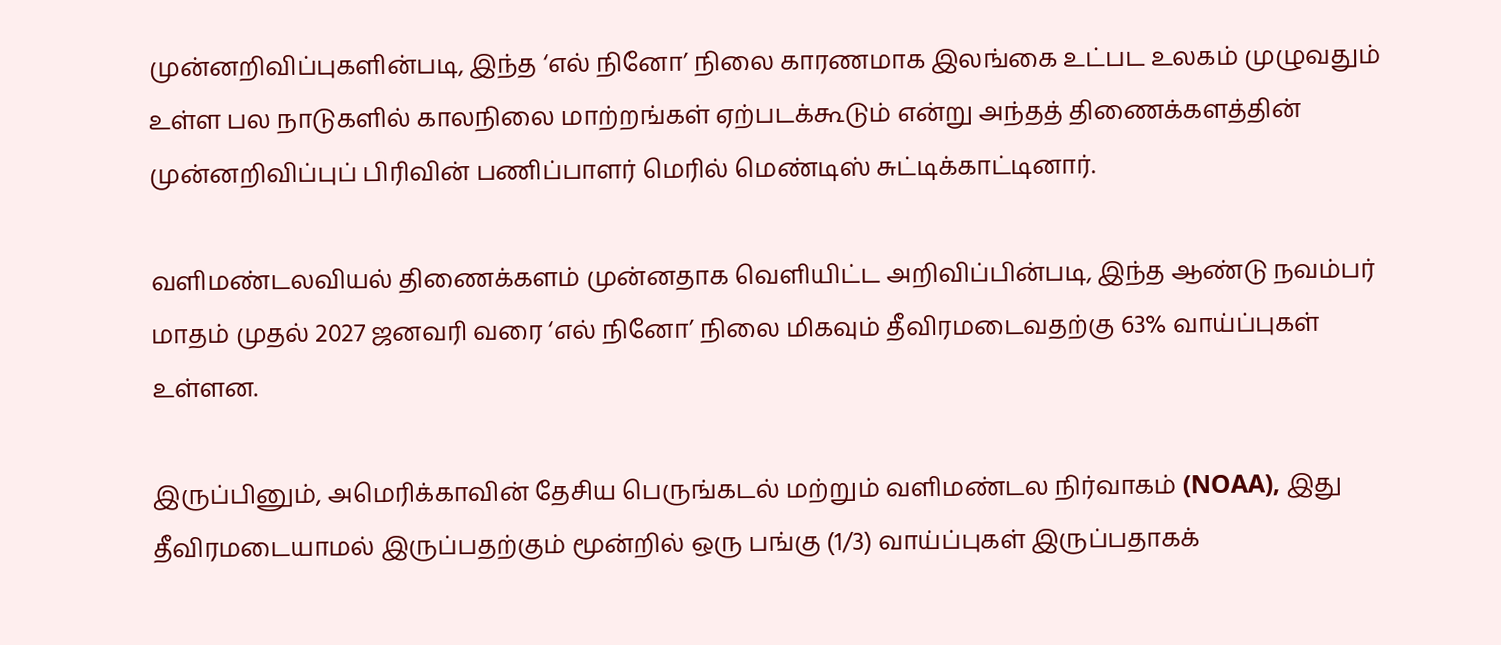முன்னறிவிப்புகளின்படி, இந்த ‘எல் நினோ’ நிலை காரணமாக இலங்கை உட்பட உலகம் முழுவதும் உள்ள பல நாடுகளில் காலநிலை மாற்றங்கள் ஏற்படக்கூடும் என்று அந்தத் திணைக்களத்தின் முன்னறிவிப்புப் பிரிவின் பணிப்பாளர் மெரில் மெண்டிஸ் சுட்டிக்காட்டினார்.

வளிமண்டலவியல் திணைக்களம் முன்னதாக வெளியிட்ட அறிவிப்பின்படி, இந்த ஆண்டு நவம்பர் மாதம் முதல் 2027 ஜனவரி வரை ‘எல் நினோ’ நிலை மிகவும் தீவிரமடைவதற்கு 63% வாய்ப்புகள் உள்ளன.

இருப்பினும், அமெரிக்காவின் தேசிய பெருங்கடல் மற்றும் வளிமண்டல நிர்வாகம் (NOAA), இது தீவிரமடையாமல் இருப்பதற்கும் மூன்றில் ஒரு பங்கு (1/3) வாய்ப்புகள் இருப்பதாகக்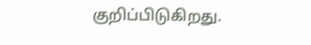குறிப்பிடுகிறது.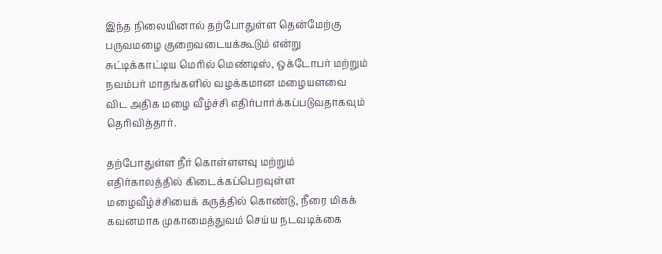இந்த நிலையினால் தற்போதுள்ள தென்மேற்கு பருவமழை குறைவடையக்கூடும் என்று சுட்டிக்காட்டிய மெரில் மெண்டிஸ், ஒக்டோபர் மற்றும் நவம்பர் மாதங்களில் வழக்கமான மழையளவை விட அதிக மழை வீழ்ச்சி எதிர்பார்க்கப்படுவதாகவும் தெரிவித்தார்.

தற்போதுள்ள நீர் கொள்ளளவு மற்றும் எதிர்காலத்தில் கிடைக்கப்பெறவுள்ள மழைவீழ்ச்சியைக் கருத்தில் கொண்டு, நீரை மிகக் கவனமாக முகாமைத்துவம் செய்ய நடவடிக்கை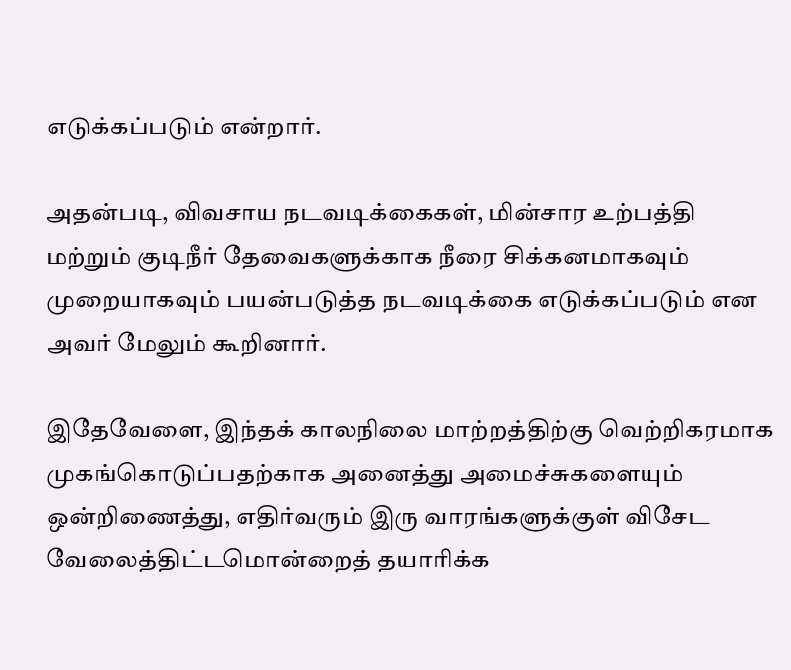எடுக்கப்படும் என்றார்.

அதன்படி, விவசாய நடவடிக்கைகள், மின்சார உற்பத்தி மற்றும் குடிநீர் தேவைகளுக்காக நீரை சிக்கனமாகவும் முறையாகவும் பயன்படுத்த நடவடிக்கை எடுக்கப்படும் என அவர் மேலும் கூறினார்.

இதேவேளை, இந்தக் காலநிலை மாற்றத்திற்கு வெற்றிகரமாக முகங்கொடுப்பதற்காக அனைத்து அமைச்சுகளையும் ஒன்றிணைத்து, எதிர்வரும் இரு வாரங்களுக்குள் விசேட வேலைத்திட்டமொன்றைத் தயாரிக்க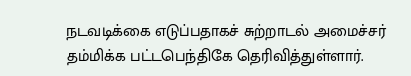நடவடிக்கை எடுப்பதாகச் சுற்றாடல் அமைச்சர் தம்மிக்க பட்டபெந்திகே தெரிவித்துள்ளார்.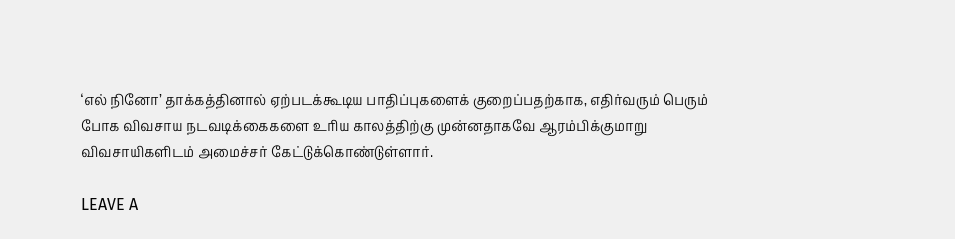‘எல் நினோ’ தாக்கத்தினால் ஏற்படக்கூடிய பாதிப்புகளைக் குறைப்பதற்காக, எதிர்வரும் பெரும் போக விவசாய நடவடிக்கைகளை உரிய காலத்திற்கு முன்னதாகவே ஆரம்பிக்குமாறு விவசாயிகளிடம் அமைச்சர் கேட்டுக்கொண்டுள்ளார்.

LEAVE A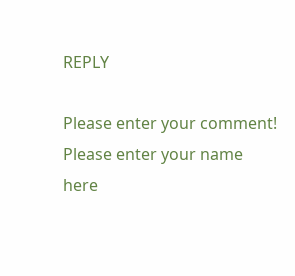REPLY

Please enter your comment!
Please enter your name here